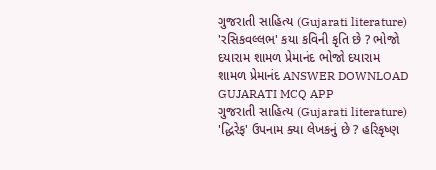ગુજરાતી સાહિત્ય (Gujarati literature) 'રસિકવલ્લભ' કયા કવિની કૃતિ છે ? ભોજો દયારામ શામળ પ્રેમાનંદ ભોજો દયારામ શામળ પ્રેમાનંદ ANSWER DOWNLOAD GUJARATI MCQ APP
ગુજરાતી સાહિત્ય (Gujarati literature) 'દ્ધિરેફ' ઉપનામ ક્યા લેખકનું છે ? હરિકૃષ્ણ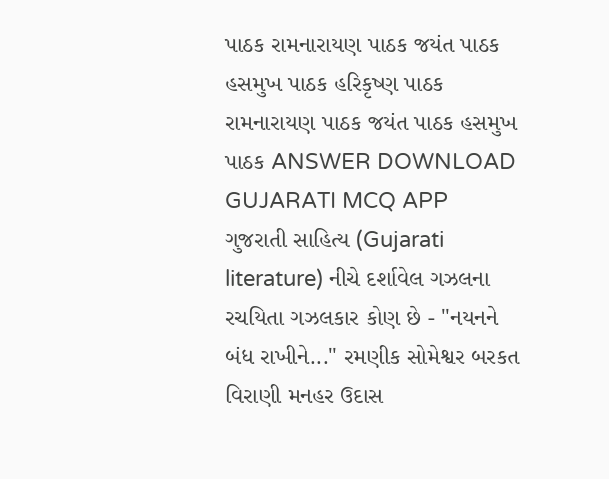પાઠક રામનારાયણ પાઠક જયંત પાઠક હસમુખ પાઠક હરિકૃષ્ણ પાઠક રામનારાયણ પાઠક જયંત પાઠક હસમુખ પાઠક ANSWER DOWNLOAD GUJARATI MCQ APP
ગુજરાતી સાહિત્ય (Gujarati literature) નીચે દર્શાવેલ ગઝલના રચયિતા ગઝલકાર કોણ છે - "નયનને બંધ રાખીને..." રમણીક સોમેશ્વર બરકત વિરાણી મનહર ઉદાસ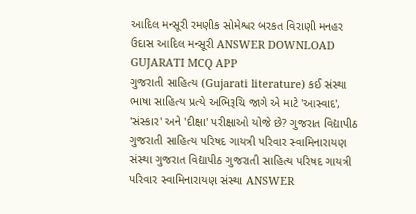આદિલ મન્સૂરી રમણીક સોમેશ્વર બરકત વિરાણી મનહર ઉદાસ આદિલ મન્સૂરી ANSWER DOWNLOAD GUJARATI MCQ APP
ગુજરાતી સાહિત્ય (Gujarati literature) કઈ સંસ્થા ભાષા સાહિત્ય પ્રત્યે અભિરૂચિ જાગે એ માટે 'આસ્વાદ', 'સંસ્કાર' અને 'દીક્ષા' પરીક્ષાઓ યોજે છે? ગુજરાત વિદ્યાપીઠ ગુજરાતી સાહિત્ય પરિષદ ગાયત્રી પરિવાર સ્વામિનારાયણ સંસ્થા ગુજરાત વિદ્યાપીઠ ગુજરાતી સાહિત્ય પરિષદ ગાયત્રી પરિવાર સ્વામિનારાયણ સંસ્થા ANSWER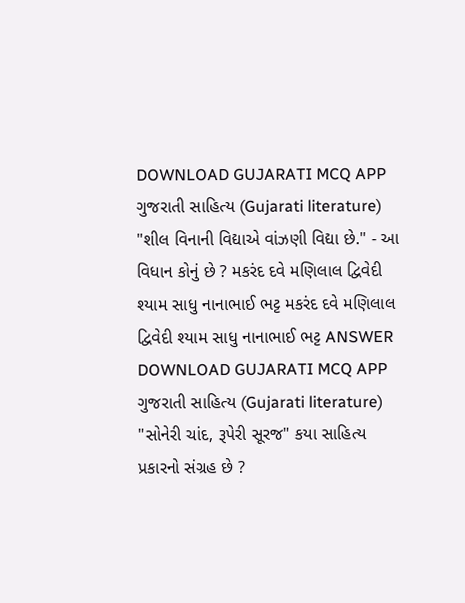DOWNLOAD GUJARATI MCQ APP
ગુજરાતી સાહિત્ય (Gujarati literature) "શીલ વિનાની વિદ્યાએ વાંઝણી વિદ્યા છે." - આ વિધાન કોનું છે ? મકરંદ દવે મણિલાલ દ્વિવેદી શ્યામ સાધુ નાનાભાઈ ભટ્ટ મકરંદ દવે મણિલાલ દ્વિવેદી શ્યામ સાધુ નાનાભાઈ ભટ્ટ ANSWER DOWNLOAD GUJARATI MCQ APP
ગુજરાતી સાહિત્ય (Gujarati literature) "સોનેરી ચાંદ, રૂપેરી સૂરજ" કયા સાહિત્ય પ્રકારનો સંગ્રહ છે ?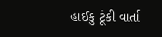હાઈકુ ટૂંકી વાર્તા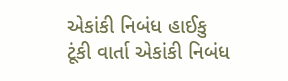એકાંકી નિબંધ હાઈકુ ટૂંકી વાર્તા એકાંકી નિબંધ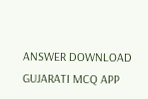ANSWER DOWNLOAD GUJARATI MCQ APP